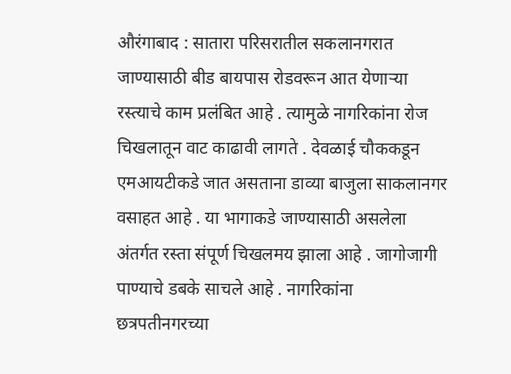औरंगाबाद : सातारा परिसरातील सकलानगरात जाण्यासाठी बीड बायपास रोडवरून आत येणाऱ्या रस्त्याचे काम प्रलंबित आहे . त्यामुळे नागरिकांना रोज चिखलातून वाट काढावी लागते . देवळाई चौककडून एमआयटीकडे जात असताना डाव्या बाजुला साकलानगर वसाहत आहे . या भागाकडे जाण्यासाठी असलेला अंतर्गत रस्ता संपूर्ण चिखलमय झाला आहे . जागोजागी पाण्याचे डबके साचले आहे . नागरिकांना छत्रपतीनगरच्या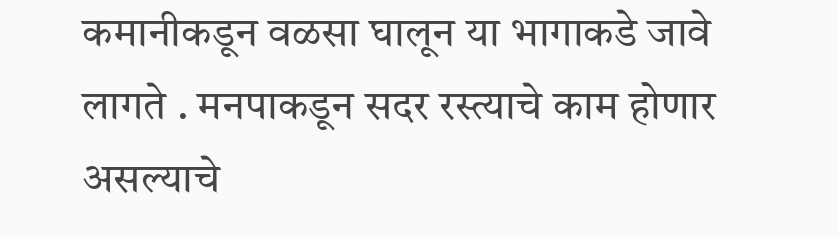कमानीकडून वळसा घालून या भागाकडे जावे लागते . मनपाकडून सदर रस्त्याचे काम होणार असल्याचे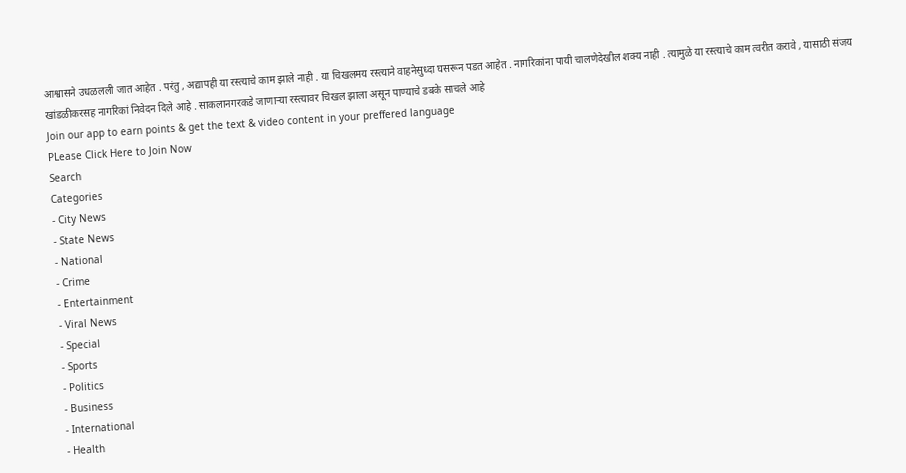आश्वासने उधळलली जात आहेत . परंतु , अद्यापही या रस्त्याचे काम झाले नाही . या चिखलमय रस्त्याने वाहनेसुध्दा घसरून पडत आहेत . नागरिकांना पायी चालणेदेखील शक्य नाही . त्यामुळे या रस्त्याचे काम त्वरीत करावे , यासाठी संजय खांडळीकरसह नागरिकां निवेदन दिले आहे . साकलानगरकडे जाणाऱ्या रस्त्यावर चिखल झाला असून पाण्याचे डबके साचले आहे
Join our app to earn points & get the text & video content in your preffered language
PLease Click Here to Join Now
Search
Categories
- City News
- State News
- National
- Crime
- Entertainment
- Viral News
- Special
- Sports
- Politics
- Business
- International
- Health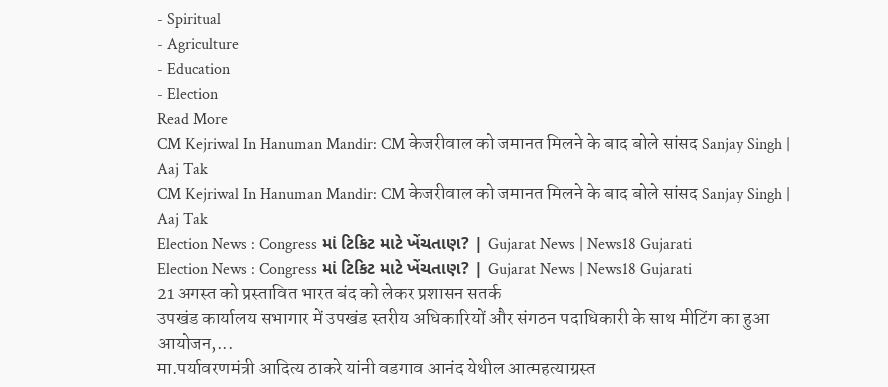- Spiritual
- Agriculture
- Education
- Election
Read More
CM Kejriwal In Hanuman Mandir: CM केजरीवाल को जमानत मिलने के बाद बोले सांसद Sanjay Singh | Aaj Tak
CM Kejriwal In Hanuman Mandir: CM केजरीवाल को जमानत मिलने के बाद बोले सांसद Sanjay Singh | Aaj Tak
Election News : Congress માં ટિકિટ માટે ખેંચતાણ? | Gujarat News | News18 Gujarati
Election News : Congress માં ટિકિટ માટે ખેંચતાણ? | Gujarat News | News18 Gujarati
21 अगस्त को प्रस्तावित भारत बंद को लेकर प्रशासन सतर्क
उपखंड कार्यालय सभागार में उपखंड स्तरीय अधिकारियों और संगठन पदाधिकारी के साथ मीटिंग का हुआ आयोजन,...
मा.पर्यावरणमंत्री आदित्य ठाकरे यांनी वडगाव आनंद येथील आत्महत्याग्रस्त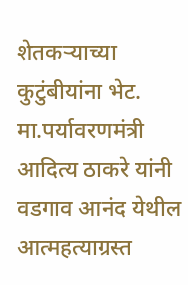शेतकऱ्याच्या कुटुंबीयांना भेट.
मा.पर्यावरणमंत्री आदित्य ठाकरे यांनी वडगाव आनंद येथील आत्महत्याग्रस्त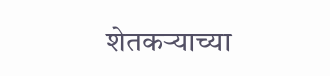शेतकऱ्याच्या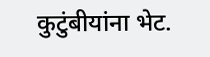कुटुंबीयांना भेट.